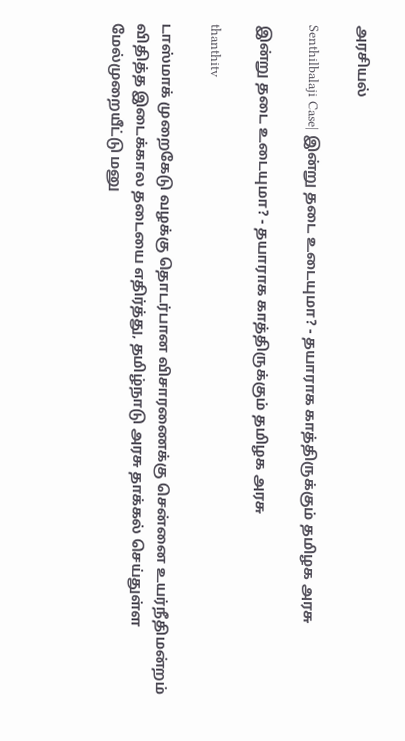அரசியல்

Senthilbalaji Case| இன்று தடை உடையுமா? - தயாராக காத்திருக்கும் தமிழக அரசு

இன்று தடை உடையுமா? - தயாராக காத்திருக்கும் தமிழக அரசு

thanthitv

டாஸ்மாக் முறைகேடு வழக்கு தொடர்பான விசாரணைக்கு சென்னை உயர்நீதிமன்றம் விதித்த இடைக்கால தடையை எதிர்த்து, தமிழ்நாடு அரசு தாக்கல் செய்துள்ள மேல்முறையீட்டு மனு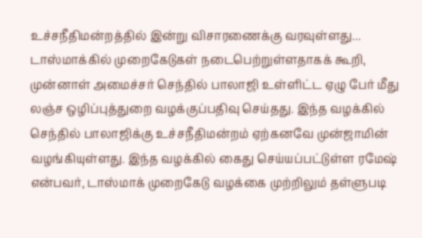உச்சநீதிமன்றத்தில் இன்று விசாரணைக்கு வரவுள்ளது... டாஸ்மாக்கில் முறைகேடுகள் நடைபெற்றுள்ளதாகக் கூறி, முன்னாள் அமைச்சர் செந்தில் பாலாஜி உள்ளிட்ட ஏழு பேர் மீது லஞ்ச ஒழிப்புத்துறை வழக்குப்பதிவு செய்தது. இந்த வழக்கில் செந்தில் பாலாஜிக்கு உச்சநீதிமன்றம் ஏற்கனவே முன்ஜாமின் வழங்கியுள்ளது. இந்த வழக்கில் கைது செய்யப்பட்டுள்ள ரமேஷ் என்பவர், டாஸ்மாக் முறைகேடு வழக்கை முற்றிலும் தள்ளுபடி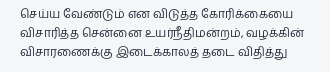செய்ய வேண்டும் என விடுத்த கோரிக்கையை விசாரித்த சென்னை உயர்நீதிமன்றம், வழக்கின் விசாரணைக்கு இடைக்காலத் தடை விதித்து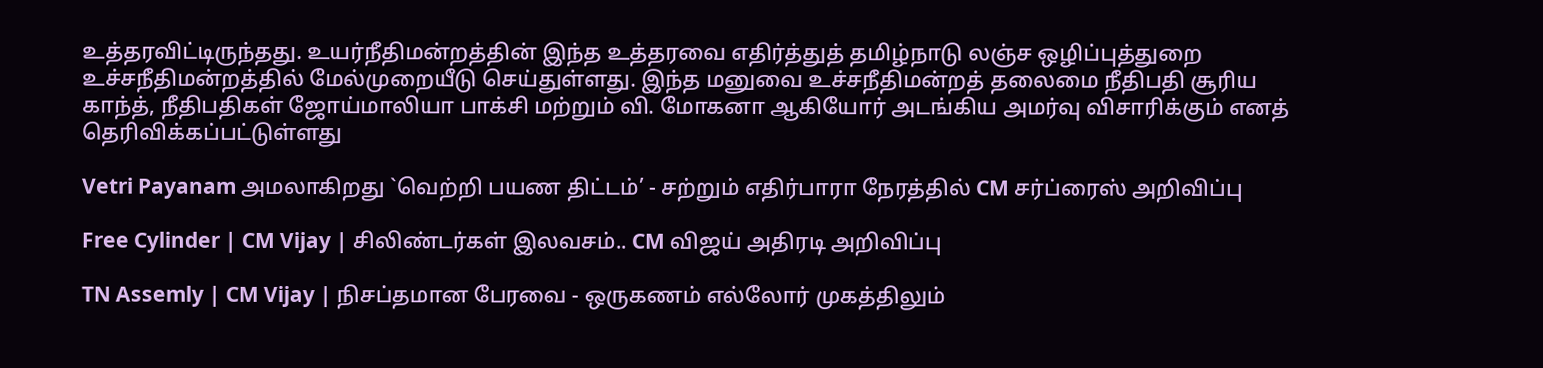உத்தரவிட்டிருந்தது. உயர்நீதிமன்றத்தின் இந்த உத்தரவை எதிர்த்துத் தமிழ்நாடு லஞ்ச ஒழிப்புத்துறை உச்சநீதிமன்றத்தில் மேல்முறையீடு செய்துள்ளது. இந்த மனுவை உச்சநீதிமன்றத் தலைமை நீதிபதி சூரிய காந்த், நீதிபதிகள் ஜோய்மாலியா பாக்சி மற்றும் வி. மோகனா ஆகியோர் அடங்கிய அமர்வு விசாரிக்கும் எனத் தெரிவிக்கப்பட்டுள்ளது

Vetri Payanam அமலாகிறது `வெற்றி பயண திட்டம்’ - சற்றும் எதிர்பாரா நேரத்தில் CM சர்ப்ரைஸ் அறிவிப்பு

Free Cylinder | CM Vijay | சிலிண்டர்கள் இலவசம்.. CM விஜய் அதிரடி அறிவிப்பு

TN Assemly | CM Vijay | நிசப்தமான பேரவை - ஒருகணம் எல்லோர் முகத்திலும்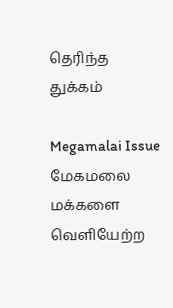தெரிந்த துக்கம்

Megamalai Issue மேகமலை மக்களை வெளியேற்ற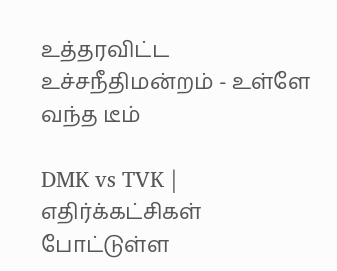உத்தரவிட்ட உச்சநீதிமன்றம் - உள்ளே வந்த டீம்

DMK vs TVK | எதிர்க்கட்சிகள் போட்டுள்ள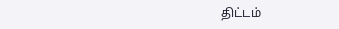திட்டம்